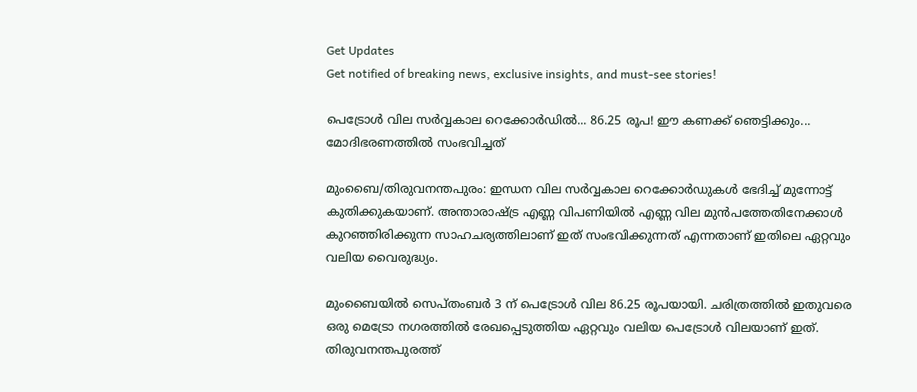Get Updates
Get notified of breaking news, exclusive insights, and must-see stories!

പെട്രോൾ വില സർവ്വകാല റെക്കോർഡിൽ... 86.25 രൂപ! ഈ കണക്ക് ഞെട്ടിക്കും... മോദിഭരണത്തില്‍ സംഭവിച്ചത്

മുംബൈ/തിരുവനന്തപുരം: ഇന്ധന വില സര്‍വ്വകാല റെക്കോര്‍ഡുകള്‍ ഭേദിച്ച് മുന്നോട്ട് കുതിക്കുകയാണ്. അന്താരാഷ്ട്ര എണ്ണ വിപണിയില്‍ എണ്ണ വില മുന്‍പത്തേതിനേക്കാള്‍ കുറഞ്ഞിരിക്കുന്ന സാഹചര്യത്തിലാണ് ഇത് സംഭവിക്കുന്നത് എന്നതാണ് ഇതിലെ ഏറ്റവും വലിയ വൈരുദ്ധ്യം.

മുംബൈയില്‍ സെപ്തംബര്‍ 3 ന് പെട്രോള്‍ വില 86.25 രൂപയായി. ചരിത്രത്തില്‍ ഇതുവരെ ഒരു മെട്രോ നഗരത്തില്‍ രേഖപ്പെടുത്തിയ ഏറ്റവും വലിയ പെട്രോള്‍ വിലയാണ് ഇത്. തിരുവനന്തപുരത്ത്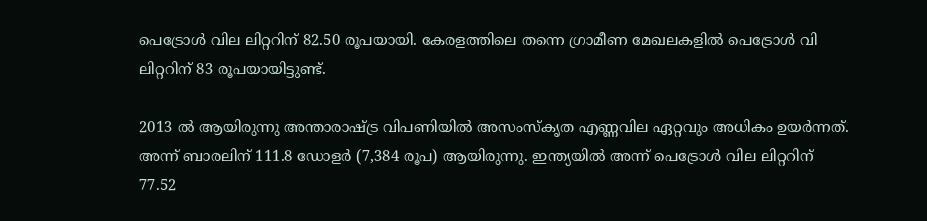പെട്രോള്‍ വില ലിറ്ററിന് 82.50 രൂപയായി. കേരളത്തിലെ തന്നെ ഗ്രാമീണ മേഖലകളില്‍ പെട്രോള്‍ വി ലിറ്ററിന് 83 രൂപയായിട്ടുണ്ട്.

2013 ല്‍ ആയിരുന്നു അന്താരാഷ്ട്ര വിപണിയില്‍ അസംസ്‌കൃത എണ്ണവില ഏറ്റവും അധികം ഉയര്‍ന്നത്. അന്ന് ബാരലിന് 111.8 ഡോളര്‍ (7,384 രൂപ) ആയിരുന്നു. ഇന്ത്യയില്‍ അന്ന് പെട്രോള്‍ വില ലിറ്ററിന് 77.52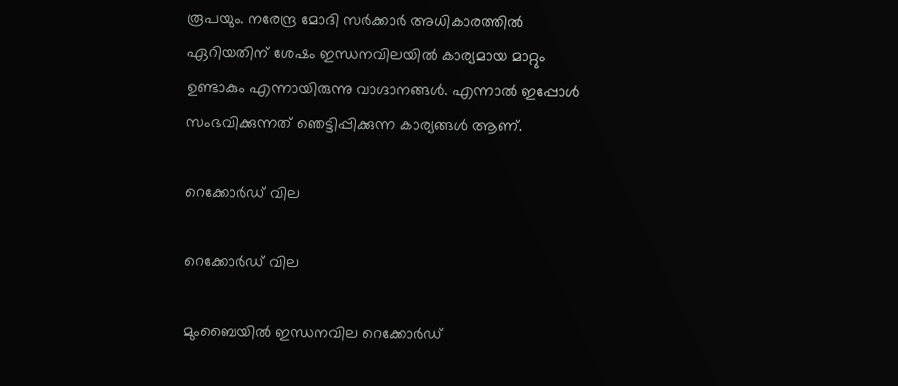രൂപയും. നരേന്ദ്ര മോദി സര്‍ക്കാര്‍ അധികാരത്തില്‍ ഏറിയതിന് ശേഷം ഇന്ധനവിലയില്‍ കാര്യമായ മാറ്റും ഉണ്ടാകും എന്നായിരുന്നു വാഗ്ദാനങ്ങള്‍. എന്നാല്‍ ഇപ്പോള്‍ സംഭവിക്കുന്നത് ഞെട്ടിപ്പിക്കുന്ന കാര്യങ്ങള്‍ ആണ്.

റെക്കോര്‍ഡ് വില

റെക്കോര്‍ഡ് വില

മുംബൈയില്‍ ഇന്ധനവില റെക്കോര്‍ഡ്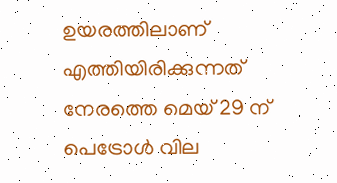ഉയരത്തിലാണ് എത്തിയിരിക്കുന്നത് നേരത്തെ മെയ് 29 ന് പെട്രോള്‍ വില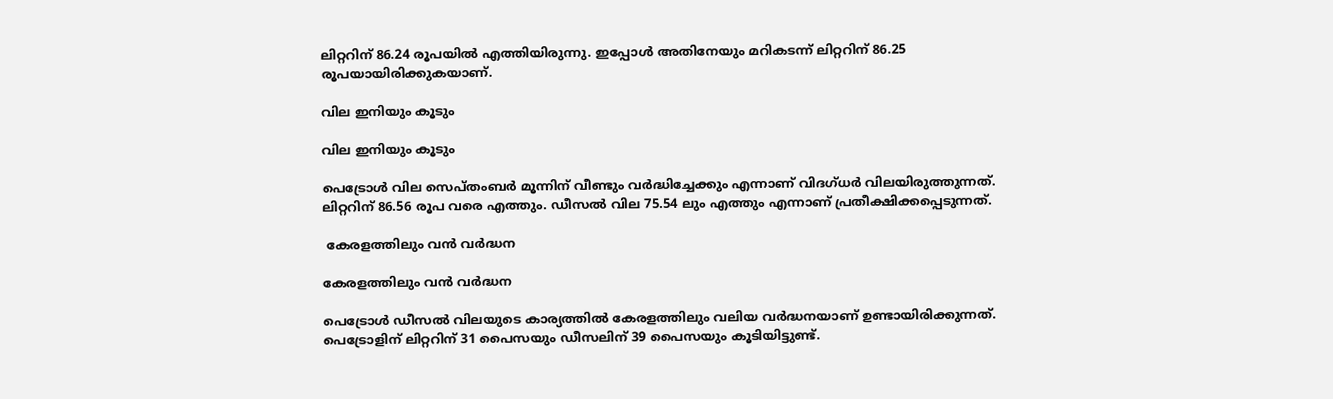ലിറ്ററിന് 86.24 രൂപയില്‍ എത്തിയിരുന്നു. ഇപ്പോള്‍ അതിനേയും മറികടന്ന് ലിറ്ററിന് 86.25 രൂപയായിരിക്കുകയാണ്.

വില ഇനിയും കൂടും

വില ഇനിയും കൂടും

പെട്രോള്‍ വില സെപ്തംബര്‍ മൂന്നിന് വീണ്ടും വര്‍ദ്ധിച്ചേക്കും എന്നാണ് വിദഗ്ധര്‍ വിലയിരുത്തുന്നത്. ലിറ്ററിന് 86.56 രൂപ വരെ എത്തും. ഡീസല്‍ വില 75.54 ലും എത്തും എന്നാണ് പ്രതീക്ഷിക്കപ്പെടുന്നത്.

 കേരളത്തിലും വന്‍ വര്‍ദ്ധന

കേരളത്തിലും വന്‍ വര്‍ദ്ധന

പെട്രോള്‍ ഡീസല്‍ വിലയുടെ കാര്യത്തില്‍ കേരളത്തിലും വലിയ വര്‍ദ്ധനയാണ് ഉണ്ടായിരിക്കുന്നത്. പെട്രോളിന് ലിറ്ററിന് 31 പൈസയും ഡീസലിന് 39 പൈസയും കൂടിയിട്ടുണ്ട്.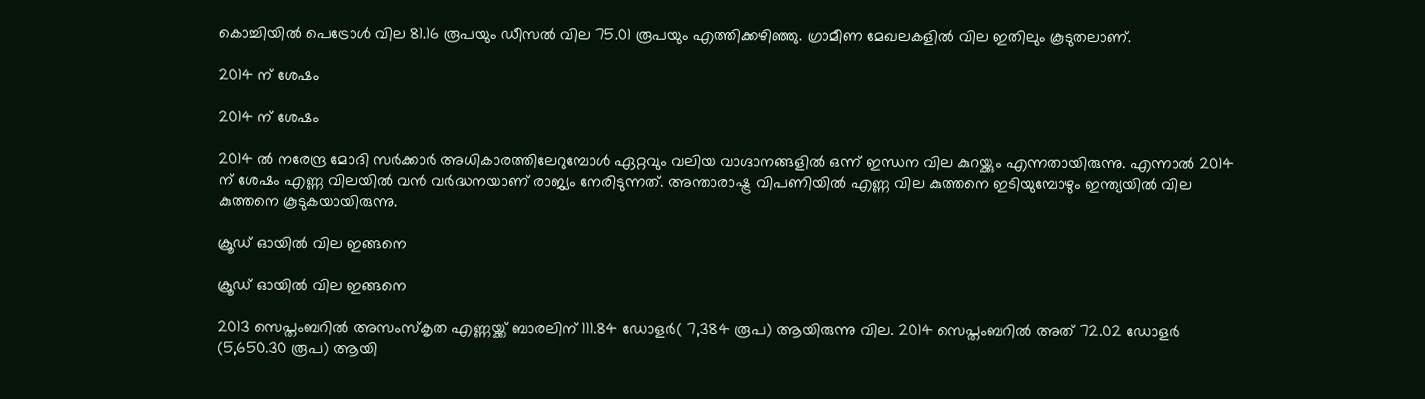കൊച്ചിയില്‍ പെട്രോള്‍ വില 81.16 രൂപയും ഡീസല്‍ വില 75.01 രൂപയും എത്തിക്കഴിഞ്ഞു. ഗ്രാമീണ മേഖലകളില്‍ വില ഇതിലും കൂടുതലാണ്.

2014 ന് ശേഷം

2014 ന് ശേഷം

2014 ല്‍ നരേന്ദ്ര മോദി സര്‍ക്കാര്‍ അധികാരത്തിലേറുമ്പോള്‍ ഏറ്റവും വലിയ വാഗ്ദാനങ്ങളില്‍ ഒന്ന് ഇന്ധന വില കുറയ്ക്കും എന്നതായിരുന്നു. എന്നാല്‍ 2014 ന് ശേഷം എണ്ണ വിലയില്‍ വന്‍ വര്‍ദ്ധനയാണ് രാജ്യം നേരിടുന്നത്. അന്താരാഷ്ട്ര വിപണിയില്‍ എണ്ണ വില കുത്തനെ ഇടിയുമ്പോഴും ഇന്ത്യയില്‍ വില കുത്തനെ കൂടുകയായിരുന്നു.

ക്രൂഡ് ഓയില്‍ വില ഇങ്ങനെ

ക്രൂഡ് ഓയില്‍ വില ഇങ്ങനെ

2013 സെപ്തംബറില്‍ അസംസ്‌കൃത എണ്ണയ്ക്ക് ബാരലിന് 111.84 ഡോളര്‍( 7,384 രൂപ) ആയിരുന്നു വില. 2014 സെപ്തംബറില്‍ അത് 72.02 ഡോളര്‍ (5,650.30 രൂപ) ആയി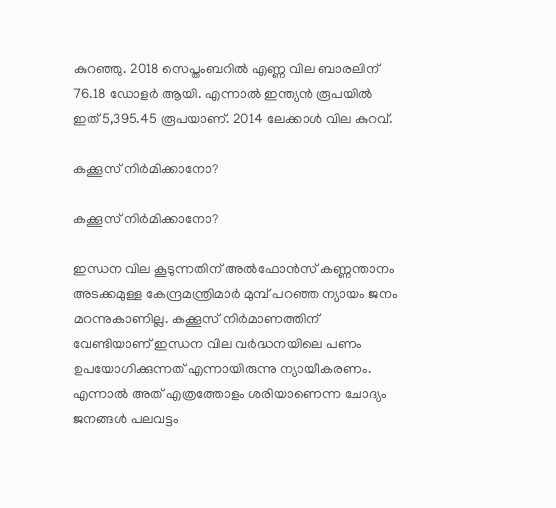കുറഞ്ഞു. 2018 സെപ്തംബറില്‍ എണ്ണ വില ബാരലിന് 76.18 ഡോളര്‍ ആയി. എന്നാല്‍ ഇന്ത്യന്‍ രൂപയില്‍ ഇത് 5,395.45 രൂപയാണ്. 2014 ലേക്കാള്‍ വില കുറവ്.

കക്കൂസ് നിര്‍മിക്കാനോ?

കക്കൂസ് നിര്‍മിക്കാനോ?

ഇന്ധന വില കൂടുന്നതിന് അല്‍ഫോന്‍സ് കണ്ണന്താനം അടക്കമുള്ള കേന്ദ്രമന്ത്രിമാര്‍ മുമ്പ് പറഞ്ഞ ന്യായം ജനം മറന്നുകാണില്ല. കക്കൂസ് നിര്‍മാണത്തിന് വേണ്ടിയാണ് ഇന്ധന വില വര്‍ദ്ധനയിലെ പണം ഉപയോഗിക്കുന്നത് എന്നായിരുന്നു ന്യായീകരണം. എന്നാല്‍ അത് എത്രത്തോളം ശരിയാണെന്ന ചോദ്യം ജനങ്ങള്‍ പലവട്ടം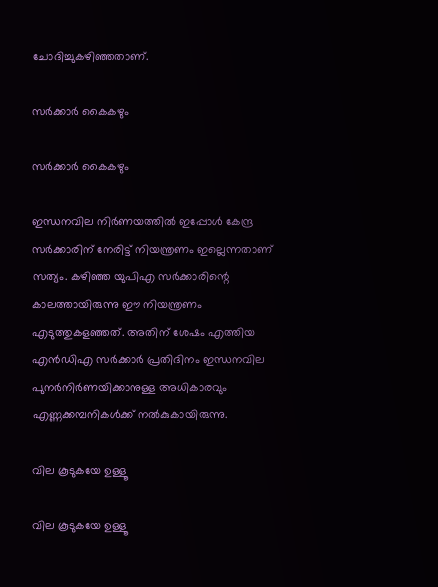ചോദിച്ചുകഴിഞ്ഞതാണ്.

സര്‍ക്കാര്‍ കൈകഴും

സര്‍ക്കാര്‍ കൈകഴും

ഇന്ധനവില നിര്‍ണയത്തില്‍ ഇപ്പോള്‍ കേന്ദ്ര സര്‍ക്കാരിന് നേരിട്ട് നിയന്ത്രണം ഇല്ലെന്നതാണ് സത്യം. കഴിഞ്ഞ യുപിഎ സര്‍ക്കാരിന്റെ കാലത്തായിരുന്നു ഈ നിയന്ത്രണം എടുത്തുകളഞ്ഞത്. അതിന് ശേഷം എത്തിയ എന്‍ഡിഎ സര്‍ക്കാര്‍ പ്രതിദിനം ഇന്ധനവില പുനര്‍നിര്‍ണയിക്കാനുള്ള അധികാരവും എണ്ണക്കമ്പനികള്‍ക്ക് നല്‍കുകായിരുന്നു.

വില കൂടുകയേ ഉള്ളൂ

വില കൂടുകയേ ഉള്ളൂ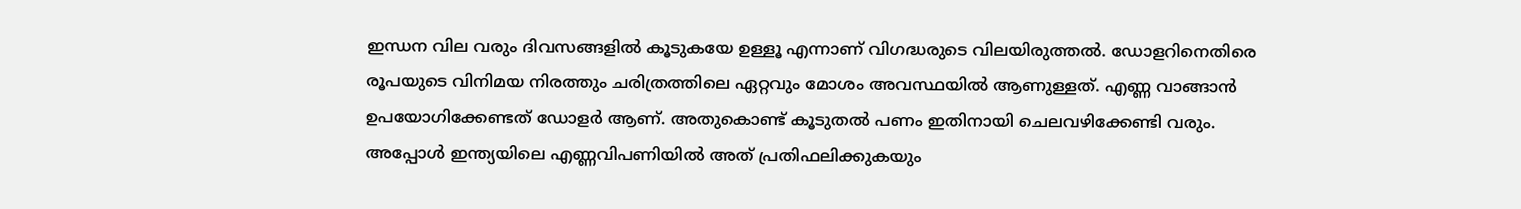ഇന്ധന വില വരും ദിവസങ്ങളില്‍ കൂടുകയേ ഉള്ളൂ എന്നാണ് വിഗദ്ധരുടെ വിലയിരുത്തല്‍. ഡോളറിനെതിരെ രൂപയുടെ വിനിമയ നിരത്തും ചരിത്രത്തിലെ ഏറ്റവും മോശം അവസ്ഥയില്‍ ആണുള്ളത്. എണ്ണ വാങ്ങാന്‍ ഉപയോഗിക്കേണ്ടത് ഡോളര്‍ ആണ്. അതുകൊണ്ട് കൂടുതല്‍ പണം ഇതിനായി ചെലവഴിക്കേണ്ടി വരും. അപ്പോള്‍ ഇന്ത്യയിലെ എണ്ണവിപണിയില്‍ അത് പ്രതിഫലിക്കുകയും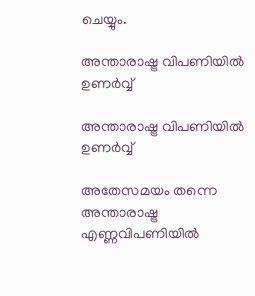ചെയ്യും.

അന്താരാഷ്ട്ര വിപണിയില്‍ ഉണര്‍വ്വ്

അന്താരാഷ്ട്ര വിപണിയില്‍ ഉണര്‍വ്വ്

അതേസമയം തന്നെ അന്താരാഷ്ട്ര എണ്ണവിപണിയില്‍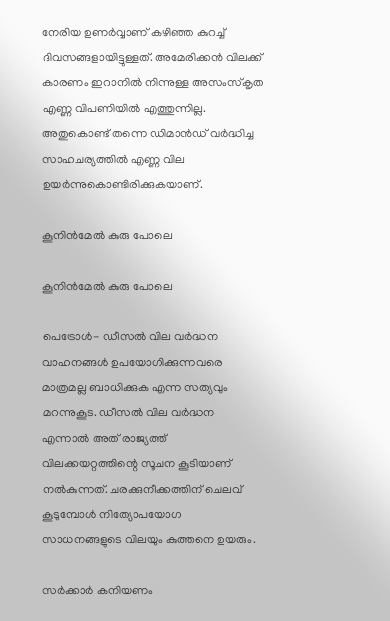നേരിയ ഉണര്‍വ്വാണ് കഴിഞ്ഞ കുറച്ച് ദിവസങ്ങളായിട്ടുള്ളത്. അമേരിക്കന്‍ വിലക്ക് കാരണം ഇറാനില്‍ നിന്നുള്ള അസംസ്‌കൃത എണ്ണ വിപണിയില്‍ എത്തുന്നില്ല. അതുകൊണ്ട് തന്നെ ഡിമാന്‍ഡ് വര്‍ദ്ധിച്ച സാഹചര്യത്തില്‍ എണ്ണ വില ഉയര്‍ന്നുകൊണ്ടിരിക്കുകയാണ്.

കൂനിന്‍മേല്‍ കുരു പോലെ

കൂനിന്‍മേല്‍ കുരു പോലെ

പെട്രോള്‍- ഡീസല്‍ വില വര്‍ദ്ധന വാഹനങ്ങള്‍ ഉപയോഗിക്കുന്നവരെ മാത്രമല്ല ബാധിക്കുക എന്ന സത്യവും മറന്നുകൂട. ഡീസല്‍ വില വര്‍ദ്ധന എന്നാല്‍ അത് രാജ്യത്ത് വിലക്കയറ്റത്തിന്റെ സൂചന കൂടിയാണ് നല്‍കുന്നത്. ചരക്കുനീക്കത്തിന് ചെലവ് കൂടുമ്പോള്‍ നിത്യോപയോഗ സാധനങ്ങളുടെ വിലയും കുത്തനെ ഉയരും.

സര്‍ക്കാര്‍ കനിയണം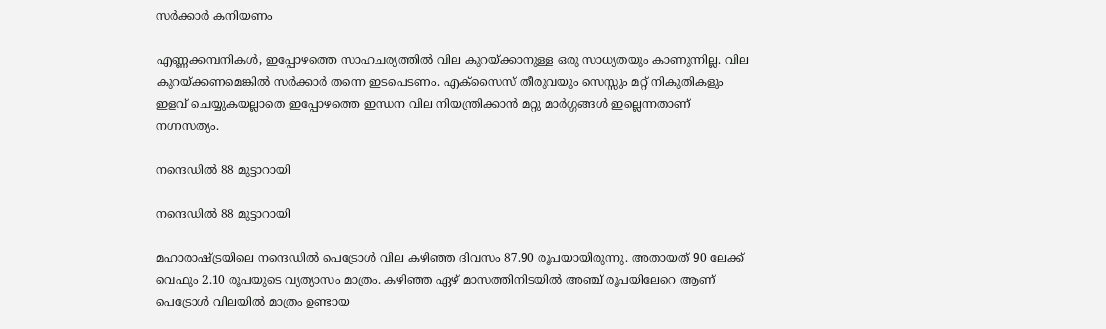സര്‍ക്കാര്‍ കനിയണം

എണ്ണക്കമ്പനികള്‍, ഇപ്പോഴത്തെ സാഹചര്യത്തില്‍ വില കുറയ്ക്കാനുള്ള ഒരു സാധ്യതയും കാണുന്നില്ല. വില കുറയ്ക്കണമെങ്കില്‍ സര്‍ക്കാര്‍ തന്നെ ഇടപെടണം. എക്‌സൈസ് തീരുവയും സെസ്സും മറ്റ് നികുതികളും ഇളവ് ചെയ്യുകയല്ലാതെ ഇപ്പോഴത്തെ ഇന്ധന വില നിയന്ത്രിക്കാന്‍ മറ്റു മാര്‍ഗ്ഗങ്ങള്‍ ഇല്ലെന്നതാണ് നഗ്നസത്യം.

നന്ദെഡില്‍ 88 മുട്ടാറായി

നന്ദെഡില്‍ 88 മുട്ടാറായി

മഹാരാഷ്ട്രയിലെ നന്ദെഡില്‍ പെട്രോള്‍ വില കഴിഞ്ഞ ദിവസം 87.90 രൂപയായിരുന്നു. അതായത് 90 ലേക്ക് വെഫും 2.10 രൂപയുടെ വ്യത്യാസം മാത്രം. കഴിഞ്ഞ ഏഴ് മാസത്തിനിടയില്‍ അഞ്ച് രൂപയിലേറെ ആണ് പെട്രോള്‍ വിലയില്‍ മാത്രം ഉണ്ടായ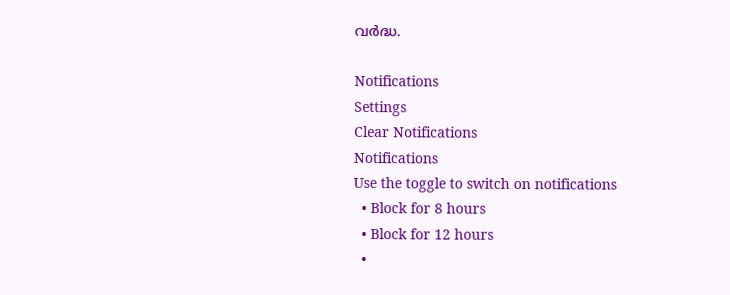വര്‍ദ്ധ.

Notifications
Settings
Clear Notifications
Notifications
Use the toggle to switch on notifications
  • Block for 8 hours
  • Block for 12 hours
  •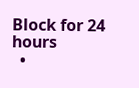Block for 24 hours
  •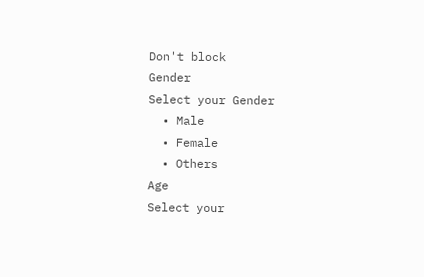Don't block
Gender
Select your Gender
  • Male
  • Female
  • Others
Age
Select your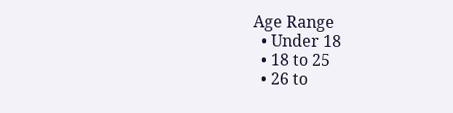Age Range
  • Under 18
  • 18 to 25
  • 26 to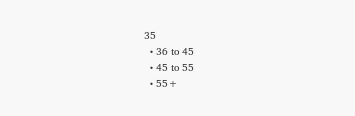35
  • 36 to 45
  • 45 to 55
  • 55+